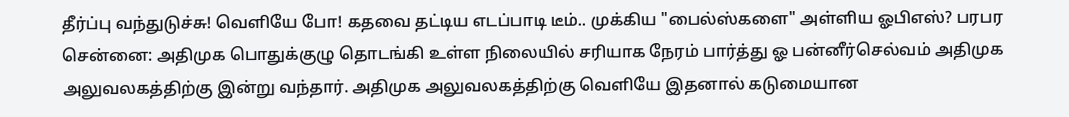தீர்ப்பு வந்துடுச்சு! வெளியே போ! கதவை தட்டிய எடப்பாடி டீம்.. முக்கிய "பைல்ஸ்களை" அள்ளிய ஓபிஎஸ்? பரபர
சென்னை: அதிமுக பொதுக்குழு தொடங்கி உள்ள நிலையில் சரியாக நேரம் பார்த்து ஓ பன்னீர்செல்வம் அதிமுக அலுவலகத்திற்கு இன்று வந்தார். அதிமுக அலுவலகத்திற்கு வெளியே இதனால் கடுமையான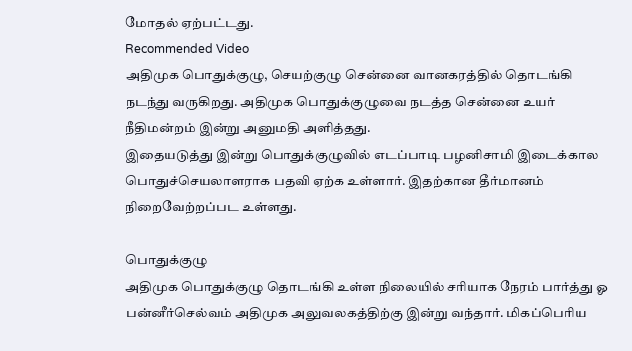மோதல் ஏற்பட்டது.
Recommended Video
அதிமுக பொதுக்குழு, செயற்குழு சென்னை வானகரத்தில் தொடங்கி நடந்து வருகிறது. அதிமுக பொதுக்குழுவை நடத்த சென்னை உயர் நீதிமன்றம் இன்று அனுமதி அளித்தது.
இதையடுத்து இன்று பொதுக்குழுவில் எடப்பாடி பழனிசாமி இடைக்கால பொதுச்செயலாளராக பதவி ஏற்க உள்ளார். இதற்கான தீர்மானம் நிறைவேற்றப்பட உள்ளது.

பொதுக்குழு
அதிமுக பொதுக்குழு தொடங்கி உள்ள நிலையில் சரியாக நேரம் பார்த்து ஓ பன்னீர்செல்வம் அதிமுக அலுவலகத்திற்கு இன்று வந்தார். மிகப்பெரிய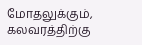மோதலுக்கும், கலவரத்திற்கு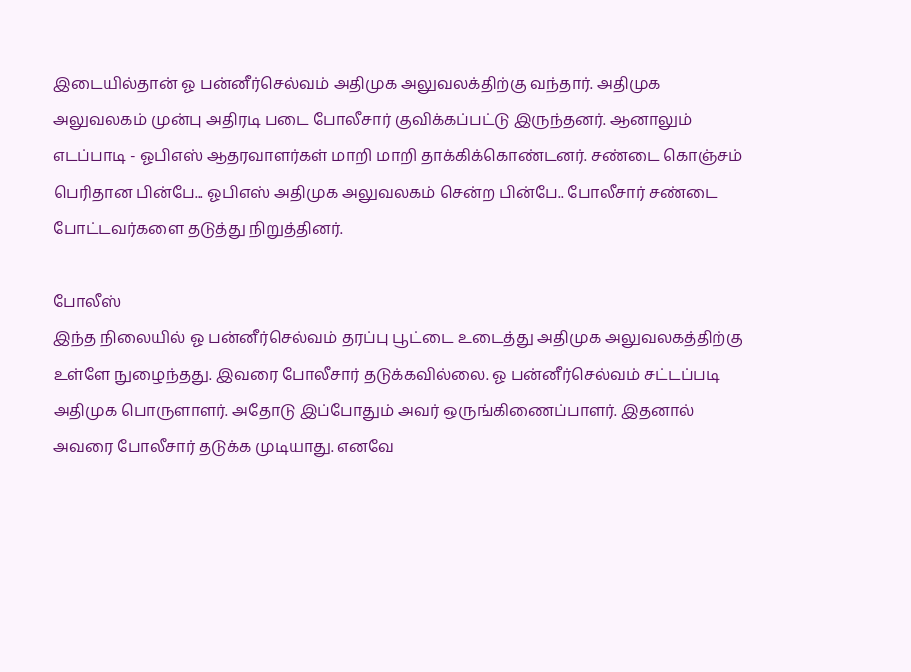இடையில்தான் ஓ பன்னீர்செல்வம் அதிமுக அலுவலக்திற்கு வந்தார். அதிமுக அலுவலகம் முன்பு அதிரடி படை போலீசார் குவிக்கப்பட்டு இருந்தனர். ஆனாலும் எடப்பாடி - ஓபிஎஸ் ஆதரவாளர்கள் மாறி மாறி தாக்கிக்கொண்டனர். சண்டை கொஞ்சம் பெரிதான பின்பே... ஓபிஎஸ் அதிமுக அலுவலகம் சென்ற பின்பே.. போலீசார் சண்டை போட்டவர்களை தடுத்து நிறுத்தினர்.

போலீஸ்
இந்த நிலையில் ஓ பன்னீர்செல்வம் தரப்பு பூட்டை உடைத்து அதிமுக அலுவலகத்திற்கு உள்ளே நுழைந்தது. இவரை போலீசார் தடுக்கவில்லை. ஓ பன்னீர்செல்வம் சட்டப்படி அதிமுக பொருளாளர். அதோடு இப்போதும் அவர் ஒருங்கிணைப்பாளர். இதனால் அவரை போலீசார் தடுக்க முடியாது. எனவே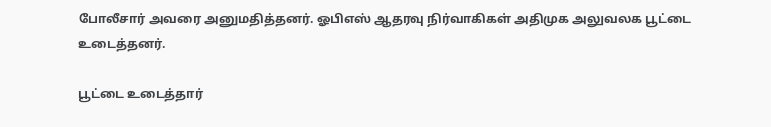போலீசார் அவரை அனுமதித்தனர். ஓபிஎஸ் ஆதரவு நிர்வாகிகள் அதிமுக அலுவலக பூட்டை உடைத்தனர்.

பூட்டை உடைத்தார்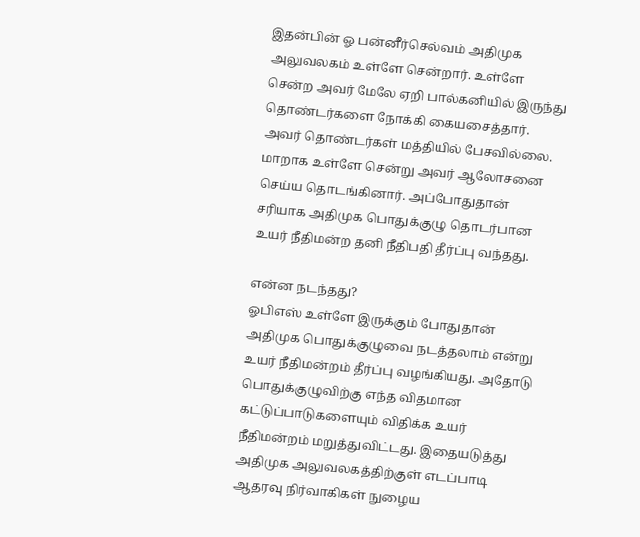இதன்பின் ஓ பன்னீர்செல்வம் அதிமுக அலுவலகம் உள்ளே சென்றார். உள்ளே சென்ற அவர் மேலே ஏறி பால்கனியில் இருந்து தொண்டர்களை நோக்கி கையசைத்தார். அவர் தொண்டர்கள் மத்தியில் பேசவில்லை. மாறாக உள்ளே சென்று அவர் ஆலோசனை செய்ய தொடங்கினார். அப்போதுதான் சரியாக அதிமுக பொதுக்குழு தொடர்பான உயர் நீதிமன்ற தனி நீதிபதி தீர்ப்பு வந்தது.

என்ன நடந்தது?
ஓபிஎஸ் உள்ளே இருக்கும் போதுதான் அதிமுக பொதுக்குழுவை நடத்தலாம் என்று உயர் நீதிமன்றம் தீர்ப்பு வழங்கியது. அதோடு பொதுக்குழுவிற்கு எந்த விதமான கட்டுப்பாடுகளையும் விதிக்க உயர் நீதிமன்றம் மறுத்துவிட்டது. இதையடுத்து அதிமுக அலுவலகத்திற்குள் எடப்பாடி ஆதரவு நிர்வாகிகள் நுழைய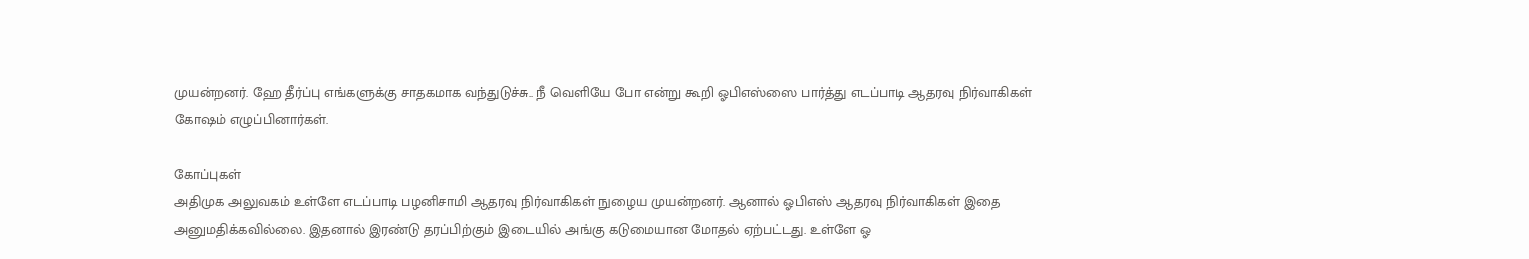முயன்றனர். ஹே தீர்ப்பு எங்களுக்கு சாதகமாக வந்துடுச்சு.. நீ வெளியே போ என்று கூறி ஓபிஎஸ்ஸை பார்த்து எடப்பாடி ஆதரவு நிர்வாகிகள் கோஷம் எழுப்பினார்கள்.

கோப்புகள்
அதிமுக அலுவகம் உள்ளே எடப்பாடி பழனிசாமி ஆதரவு நிர்வாகிகள் நுழைய முயன்றனர். ஆனால் ஓபிஎஸ் ஆதரவு நிர்வாகிகள் இதை அனுமதிக்கவில்லை. இதனால் இரண்டு தரப்பிற்கும் இடையில் அங்கு கடுமையான மோதல் ஏற்பட்டது. உள்ளே ஓ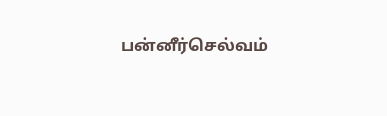பன்னீர்செல்வம்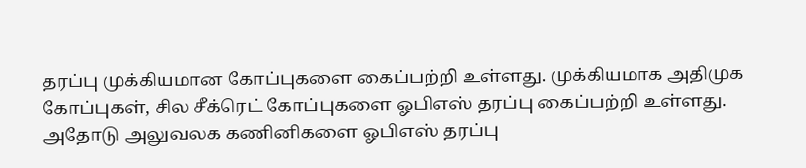தரப்பு முக்கியமான கோப்புகளை கைப்பற்றி உள்ளது. முக்கியமாக அதிமுக கோப்புகள், சில சீக்ரெட் கோப்புகளை ஓபிஎஸ் தரப்பு கைப்பற்றி உள்ளது. அதோடு அலுவலக கணினிகளை ஓபிஎஸ் தரப்பு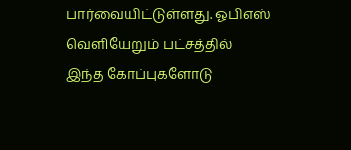பார்வையிட்டுள்ளது. ஓபிஎஸ் வெளியேறும் பட்சத்தில் இந்த கோப்புகளோடு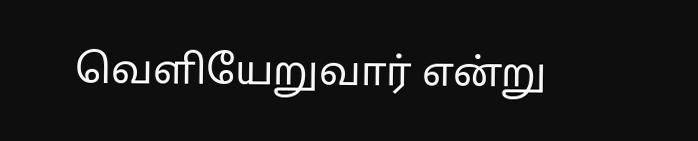வெளியேறுவார் என்று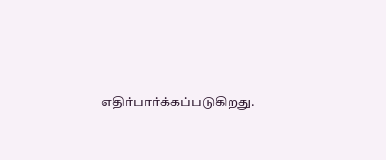எதிர்பார்க்கப்படுகிறது.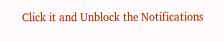Click it and Unblock the Notifications